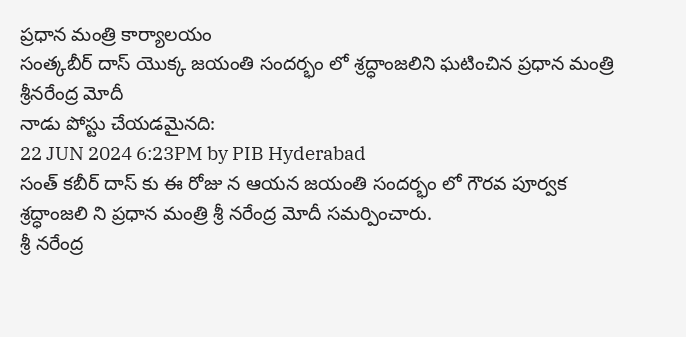ప్రధాన మంత్రి కార్యాలయం
సంత్కబీర్ దాస్ యొక్క జయంతి సందర్భం లో శ్రద్ధాంజలిని ఘటించిన ప్రధాన మంత్రి శ్రీనరేంద్ర మోదీ
నాడు పోస్టు చేయడమైనది:
22 JUN 2024 6:23PM by PIB Hyderabad
సంత్ కబీర్ దాస్ కు ఈ రోజు న ఆయన జయంతి సందర్భం లో గౌరవ పూర్వక శ్రద్ధాంజలి ని ప్రధాన మంత్రి శ్రీ నరేంద్ర మోదీ సమర్పించారు.
శ్రీ నరేంద్ర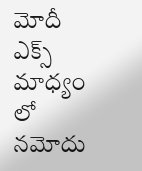మోదీ ఎక్స్ మాధ్యం లో నమోదు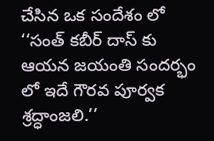చేసిన ఒక సందేశం లో
‘‘సంత్ కబీర్ దాస్ కు ఆయన జయంతి సందర్భం లో ఇదే గౌరవ పూర్వక శ్రద్ధాంజలి.’’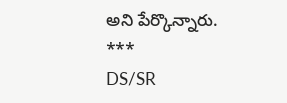అని పేర్కొన్నారు.
***
DS/SR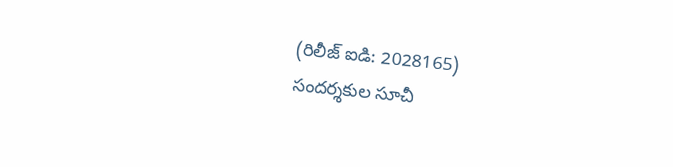(రిలీజ్ ఐడి: 2028165)
సందర్శకుల సూచీ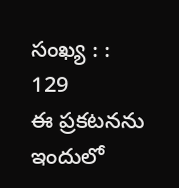సంఖ్య : : 129
ఈ ప్రకటనను ఇందులో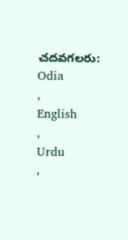చదవగలరు:
Odia
,
English
,
Urdu
,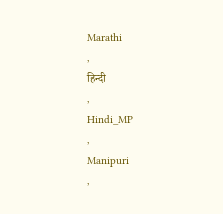Marathi
,
हिन्दी
,
Hindi_MP
,
Manipuri
,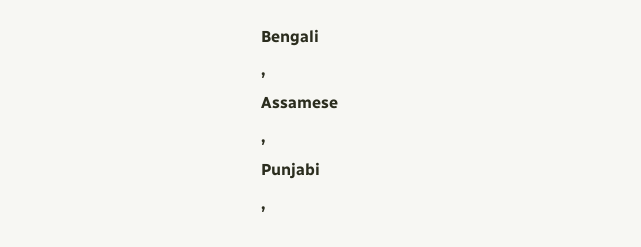Bengali
,
Assamese
,
Punjabi
,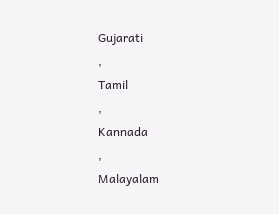Gujarati
,
Tamil
,
Kannada
,
Malayalam